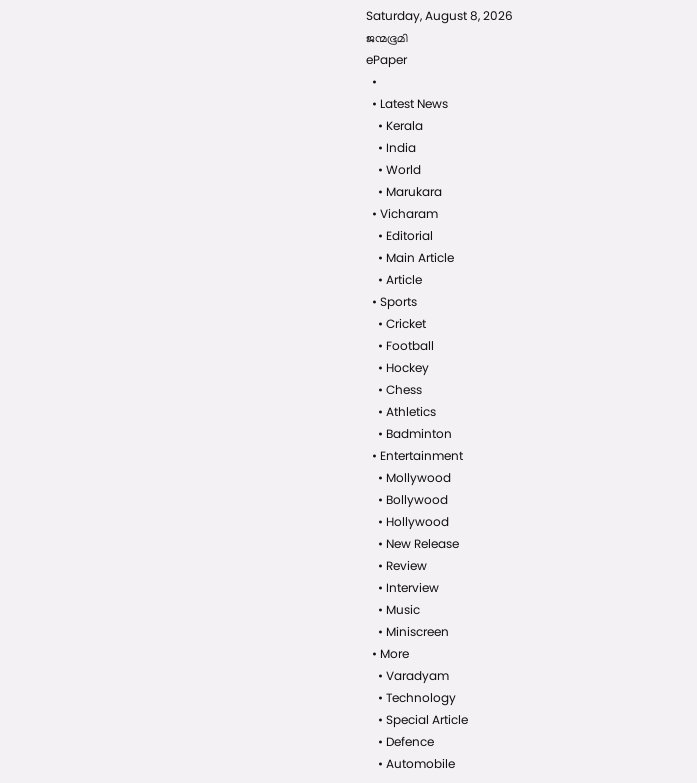Saturday, August 8, 2026
ജന്മഭൂമി
ePaper
  •
  • Latest News
    • Kerala
    • India
    • World
    • Marukara
  • Vicharam
    • Editorial
    • Main Article
    • Article
  • Sports
    • Cricket
    • Football
    • Hockey
    • Chess
    • Athletics
    • Badminton
  • Entertainment
    • Mollywood
    • Bollywood
    • Hollywood
    • New Release
    • Review
    • Interview
    • Music
    • Miniscreen
  • More
    • Varadyam
    • Technology
    • Special Article
    • Defence
    • Automobile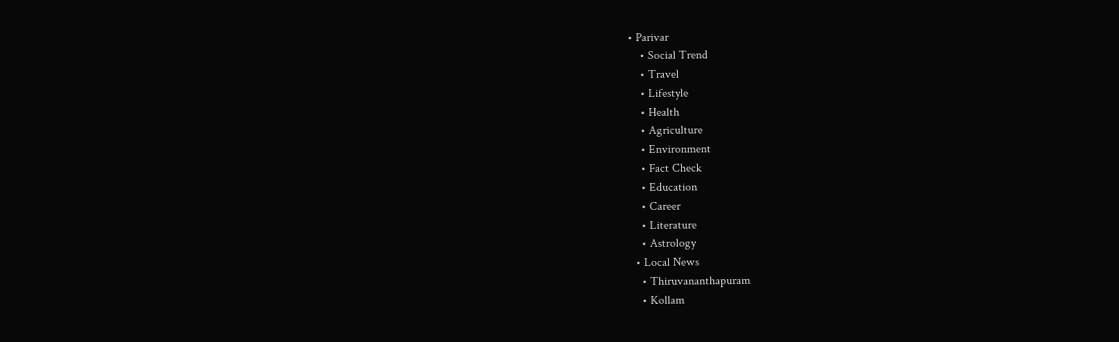• Parivar
    • Social Trend
    • Travel
    • Lifestyle
    • Health
    • Agriculture
    • Environment
    • Fact Check
    • Education
    • Career
    • Literature
    • Astrology
  • Local News
    • Thiruvananthapuram
    • Kollam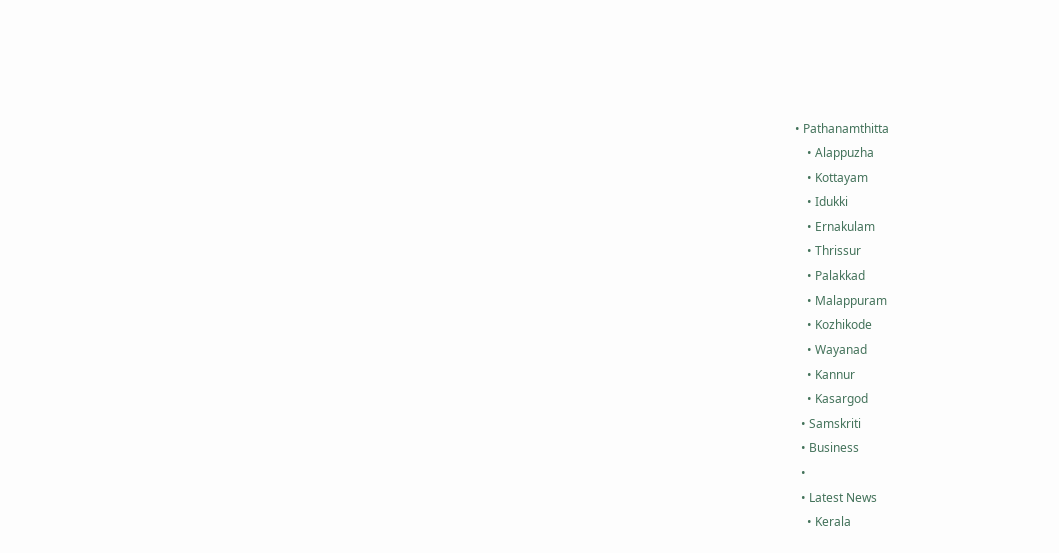• Pathanamthitta
    • Alappuzha
    • Kottayam
    • Idukki
    • Ernakulam
    • Thrissur
    • Palakkad
    • Malappuram
    • Kozhikode
    • Wayanad
    • Kannur
    • Kasargod
  • Samskriti
  • Business
  •
  • Latest News
    • Kerala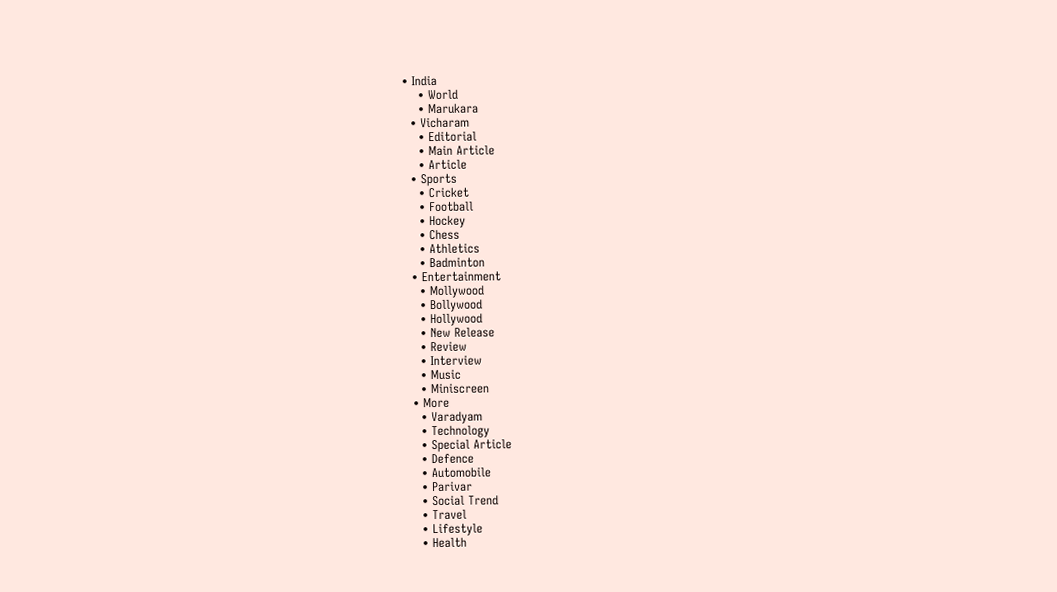• India
    • World
    • Marukara
  • Vicharam
    • Editorial
    • Main Article
    • Article
  • Sports
    • Cricket
    • Football
    • Hockey
    • Chess
    • Athletics
    • Badminton
  • Entertainment
    • Mollywood
    • Bollywood
    • Hollywood
    • New Release
    • Review
    • Interview
    • Music
    • Miniscreen
  • More
    • Varadyam
    • Technology
    • Special Article
    • Defence
    • Automobile
    • Parivar
    • Social Trend
    • Travel
    • Lifestyle
    • Health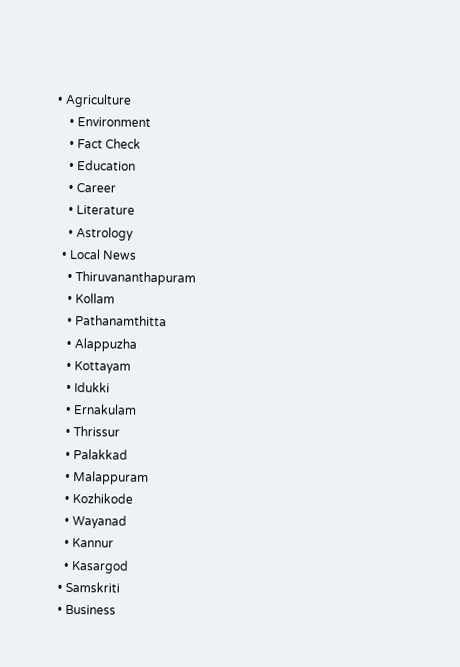• Agriculture
    • Environment
    • Fact Check
    • Education
    • Career
    • Literature
    • Astrology
  • Local News
    • Thiruvananthapuram
    • Kollam
    • Pathanamthitta
    • Alappuzha
    • Kottayam
    • Idukki
    • Ernakulam
    • Thrissur
    • Palakkad
    • Malappuram
    • Kozhikode
    • Wayanad
    • Kannur
    • Kasargod
  • Samskriti
  • Business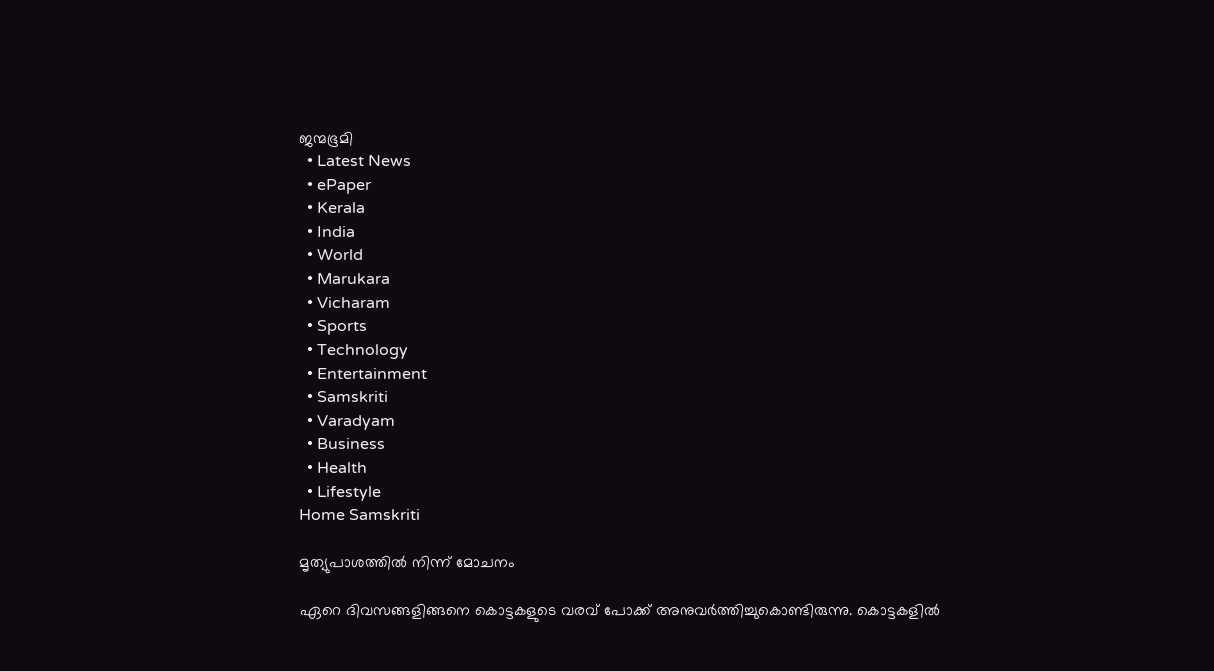ജന്മഭൂമി
  • Latest News
  • ePaper
  • Kerala
  • India
  • World
  • Marukara
  • Vicharam
  • Sports
  • Technology
  • Entertainment
  • Samskriti
  • Varadyam
  • Business
  • Health
  • Lifestyle
Home Samskriti

മൃത്യുപാശത്തില്‍ നിന്ന് മോചനം

ഏറെ ദിവസങ്ങളിങ്ങനെ കൊട്ടകളുടെ വരവ് പോക്ക് അനുവര്‍ത്തിച്ചുകൊണ്ടിരുന്നു. കൊട്ടകളില്‍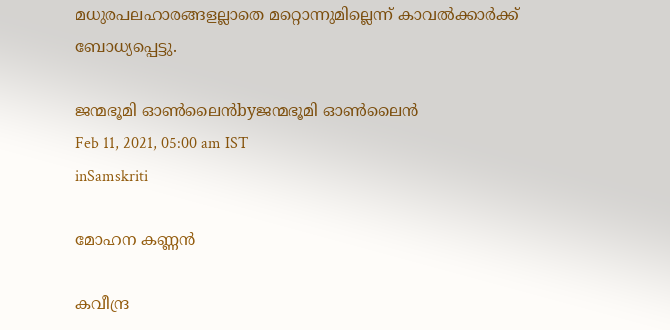മധുരപലഹാരങ്ങളല്ലാതെ മറ്റൊന്നുമില്ലെന്ന് കാവല്‍ക്കാര്‍ക്ക് ബോധ്യപ്പെട്ടു.

ജന്മഭൂമി ഓണ്‍ലൈന്‍byജന്മഭൂമി ഓണ്‍ലൈന്‍
Feb 11, 2021, 05:00 am IST
inSamskriti

മോഹന കണ്ണന്‍

കവീന്ദ്ര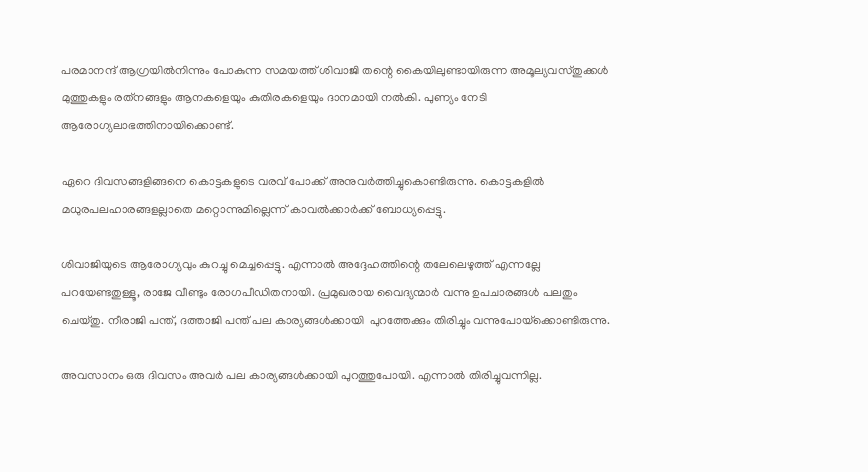പരമാനന്ദ് ആഗ്രയില്‍നിന്നും പോകുന്ന സമയത്ത് ശിവാജി തന്റെ കൈയിലുണ്ടായിരുന്ന അമൂല്യവസ്തുക്കള്‍ മുത്തുകളും രത്‌നങ്ങളും ആനകളെയും കുതിരകളെയും ദാനമായി നല്‍കി. പുണ്യം നേടി ആരോഗ്യലാഭത്തിനായിക്കൊണ്ട്.

ഏറെ ദിവസങ്ങളിങ്ങനെ കൊട്ടകളുടെ വരവ് പോക്ക് അനുവര്‍ത്തിച്ചുകൊണ്ടിരുന്നു. കൊട്ടകളില്‍ മധുരപലഹാരങ്ങളല്ലാതെ മറ്റൊന്നുമില്ലെന്ന് കാവല്‍ക്കാര്‍ക്ക് ബോധ്യപ്പെട്ടു.

ശിവാജിയുടെ ആരോഗ്യവും കുറച്ചു മെച്ചപ്പെട്ടു. എന്നാല്‍ അദ്ദേഹത്തിന്റെ തലേലെഴുത്ത് എന്നല്ലേ പറയേണ്ടതുള്ളൂ, രാജേ വീണ്ടും രോഗപീഡിതനായി. പ്രമുഖരായ വൈദ്യന്മാര്‍ വന്നു ഉപചാരങ്ങള്‍ പലതും ചെയ്തു. നീരാജി പന്ത്, ദത്താജി പന്ത് പല കാര്യങ്ങള്‍ക്കായി  പുറത്തേക്കും തിരിച്ചും വന്നുപോയ്‌ക്കൊണ്ടിരുന്നു.

അവസാനം ഒരു ദിവസം അവര്‍ പല കാര്യങ്ങള്‍ക്കായി പുറത്തുപോയി. എന്നാല്‍ തിരിച്ചുവന്നില്ല.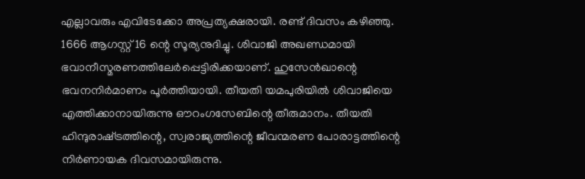എല്ലാവരും എവിടേക്കോ അപ്രത്യക്ഷരായി. രണ്ട് ദിവസം കഴിഞ്ഞു. 1666 ആഗസ്റ്റ് 16 ന്റെ സൂര്യനുദിച്ചു. ശിവാജി അഖണ്ഡമായി ഭവാനീസ്മരണത്തിലേര്‍പ്പെട്ടിരിക്കയാണ്. ഹുസേന്‍ഖാന്റെ ഭവനനിര്‍മാണം പൂര്‍ത്തിയായി. തീയതി യമപുരിയില്‍ ശിവാജിയെ എത്തിക്കാനായിരുന്നു ഔറംഗസേബിന്റെ തീരുമാനം. തീയതി ഹിന്ദുരാഷ്‌ട്രത്തിന്റെ, സ്വരാജ്യത്തിന്റെ ജീവന്മരണ പോരാട്ടത്തിന്റെ നിര്‍ണായക ദിവസമായിരുന്നു.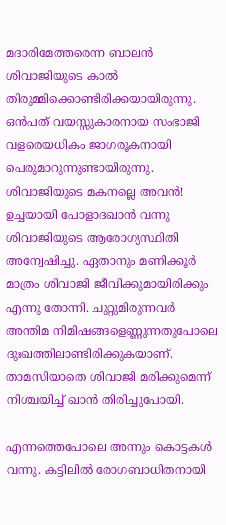മദാരിമേത്തരെന്ന ബാലന്‍ ശിവാജിയുടെ കാല്‍ തിരുമ്മിക്കൊണ്ടിരിക്കയായിരുന്നു. ഒന്‍പത് വയസ്സുകാരനായ സംഭാജി വളരെയധികം ജാഗരൂകനായി പെരുമാറുന്നുണ്ടായിരുന്നു. ശിവാജിയുടെ മകനല്ലെ അവന്‍! ഉച്ചയായി പോളാദഖാന്‍ വന്നു ശിവാജിയുടെ ആരോഗ്യസ്ഥിതി അന്വേഷിച്ചു. ഏതാനും മണിക്കൂര്‍ മാത്രം ശിവാജി ജീവിക്കുമായിരിക്കും എന്നു തോന്നി. ചുറ്റുമിരുന്നവര്‍ അന്തിമ നിമിഷങ്ങളെണ്ണുന്നതുപോലെ ദുഃഖത്തിലാണ്ടിരിക്കുകയാണ്. താമസിയാതെ ശിവാജി മരിക്കുമെന്ന് നിശ്ചയിച്ച് ഖാന്‍ തിരിച്ചുപോയി.

എന്നത്തെപോലെ അന്നും കൊട്ടകള്‍ വന്നു. കട്ടിലില്‍ രോഗബാധിതനായി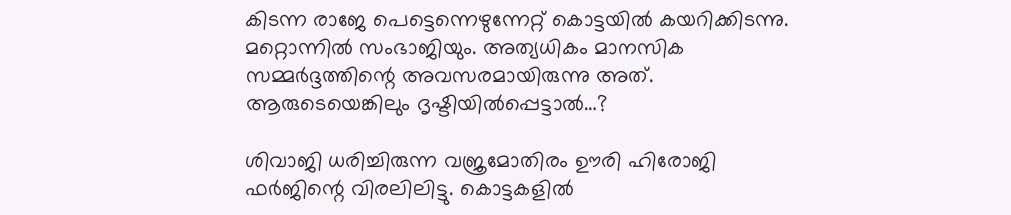കിടന്ന രാജേ പെട്ടെന്നെഴുന്നേറ്റ് കൊട്ടയില്‍ കയറിക്കിടന്നു. മറ്റൊന്നില്‍ സംഭാജിയും. അത്യധികം മാനസിക സമ്മര്‍ദ്ദത്തിന്റെ അവസരമായിരുന്നു അത്. ആരുടെയെങ്കിലും ദൃഷ്ടിയില്‍പ്പെട്ടാല്‍…?

ശിവാജി ധരിച്ചിരുന്ന വജ്രമോതിരം ഊരി ഹിരോജി ഫര്‍ജിന്റെ വിരലിലിട്ടു. കൊട്ടകളില്‍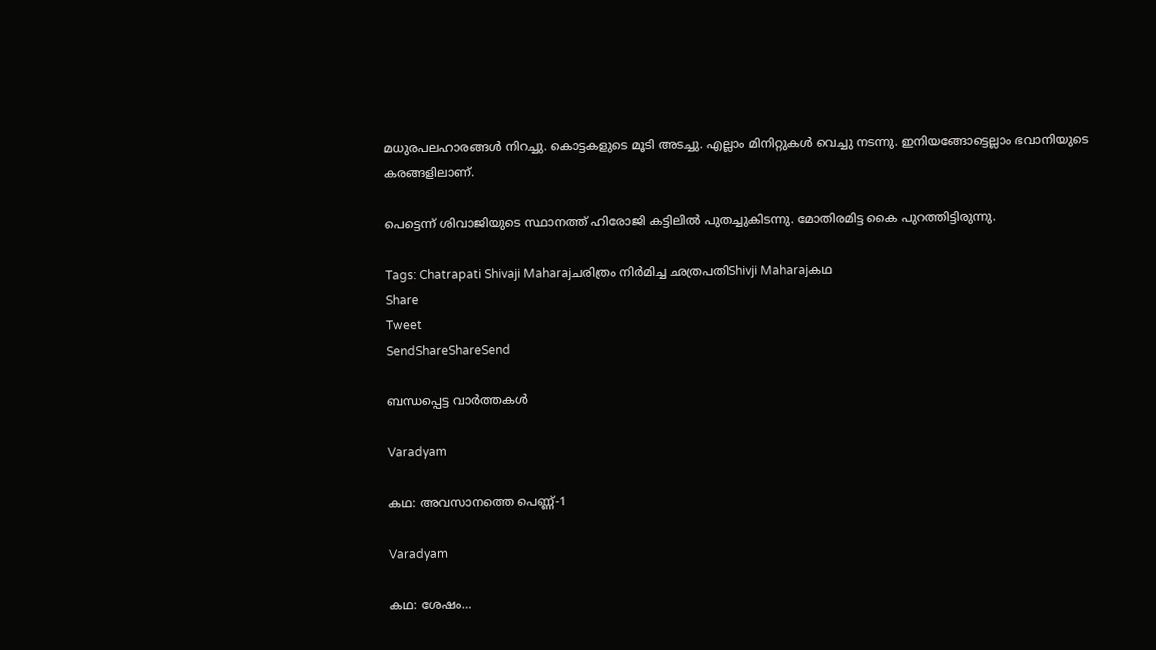മധുരപലഹാരങ്ങള്‍ നിറച്ചു. കൊട്ടകളുടെ മൂടി അടച്ചു. എല്ലാം മിനിറ്റുകള്‍ വെച്ചു നടന്നു. ഇനിയങ്ങോട്ടെല്ലാം ഭവാനിയുടെ കരങ്ങളിലാണ്.

പെട്ടെന്ന് ശിവാജിയുടെ സ്ഥാനത്ത് ഹിരോജി കട്ടിലില്‍ പുതച്ചുകിടന്നു. മോതിരമിട്ട കൈ പുറത്തിട്ടിരുന്നു.

Tags: Chatrapati Shivaji Maharajചരിത്രം നിര്‍മിച്ച ഛത്രപതിShivji Maharajകഥ
Share
Tweet
SendShareShareSend

ബന്ധപ്പെട്ട വാര്‍ത്തകള്‍

Varadyam

കഥ: അവസാനത്തെ പെണ്ണ്-1

Varadyam

കഥ: ശേഷം…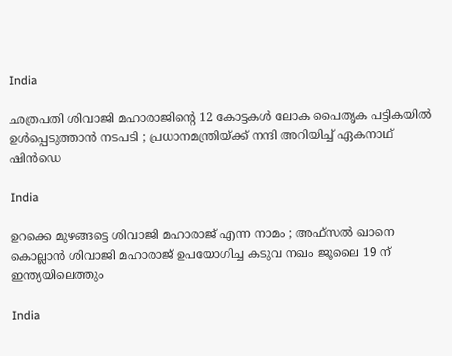India

ഛത്രപതി ശിവാജി മഹാരാജിന്റെ 12 കോട്ടകൾ ലോക പൈതൃക പട്ടികയിൽ ഉൾപ്പെടുത്താൻ നടപടി ; പ്രധാനമന്ത്രിയ്‌ക്ക് നന്ദി അറിയിച്ച് ഏകനാഥ് ഷിൻഡെ

India

ഉറക്കെ മുഴങ്ങട്ടെ ശിവാജി മഹാരാജ് എന്ന നാമം ; അഫ്സൽ ഖാനെ കൊല്ലാൻ ശിവാജി മഹാരാജ് ഉപയോഗിച്ച കടുവ നഖം ജൂലൈ 19 ന് ഇന്ത്യയിലെത്തും

India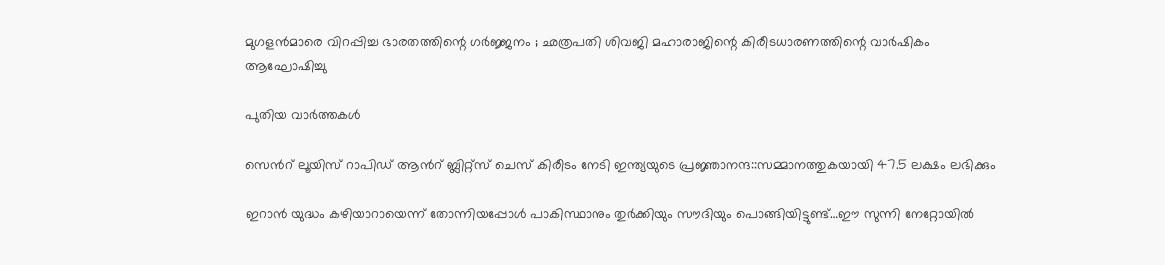മുഗളൻമാരെ വിറപ്പിച്ച ഭാരതത്തിന്റെ ഗർജ്ജനം ; ഛത്രപതി ശിവജി മഹാരാജിന്റെ കിരീടധാരണത്തിന്റെ വാർഷികം ആഘോഷിച്ചു

പുതിയ വാര്‍ത്തകള്‍

സെന്‍റ് ലൂയിസ് റാപിഡ് ആന്‍റ് ബ്ലിറ്റ്സ് ചെസ് കിരീടം നേടി ഇന്ത്യയുടെ പ്രജ്ഞാനന്ദ::സമ്മാനത്തുകയായി 47.5 ലക്ഷം ലഭിക്കും

ഇറാന്‍ യുദ്ധം കഴിയാറായെന്ന് തോന്നിയപ്പോള്‍ പാകിസ്ഥാനും തുര്‍ക്കിയും സൗദിയും പൊങ്ങിയിട്ടുണ്ട്…ഈ സുന്നി നേറ്റോയില്‍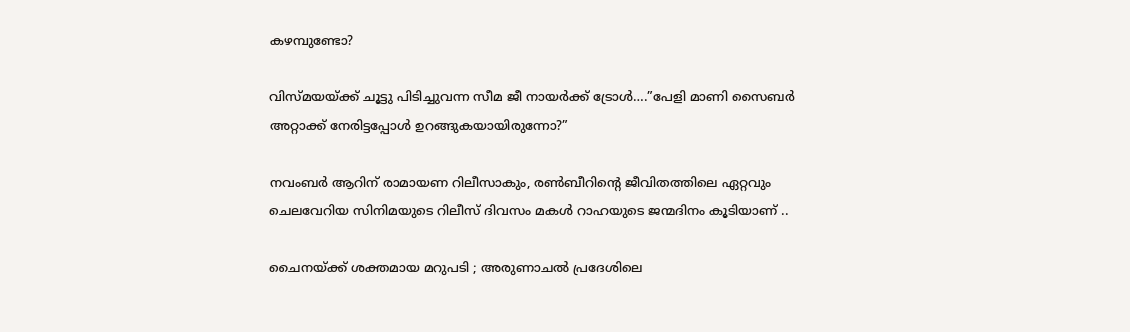കഴമ്പുണ്ടോ?

വിസ്മയയ്‌ക്ക് ചൂട്ടു പിടിച്ചുവന്ന സീമ ജീ നായര്‍ക്ക് ട്രോള്‍….”പേളി മാണി സൈബര്‍ അറ്റാക്ക് നേരിട്ടപ്പോള്‍ ഉറങ്ങുകയായിരുന്നോ?”

നവംബര്‍ ആറിന് രാമായണ റിലീസാകും, രണ്‍ബീറിന്റെ ജീവിതത്തിലെ ഏറ്റവും ചെലവേറിയ സിനിമയുടെ റിലീസ് ദിവസം മകള്‍ റാഹയുടെ ജന്മദിനം കൂടിയാണ് ..

ചൈനയ്‌ക്ക് ശക്തമായ മറുപടി ; അരുണാചൽ പ്രദേശിലെ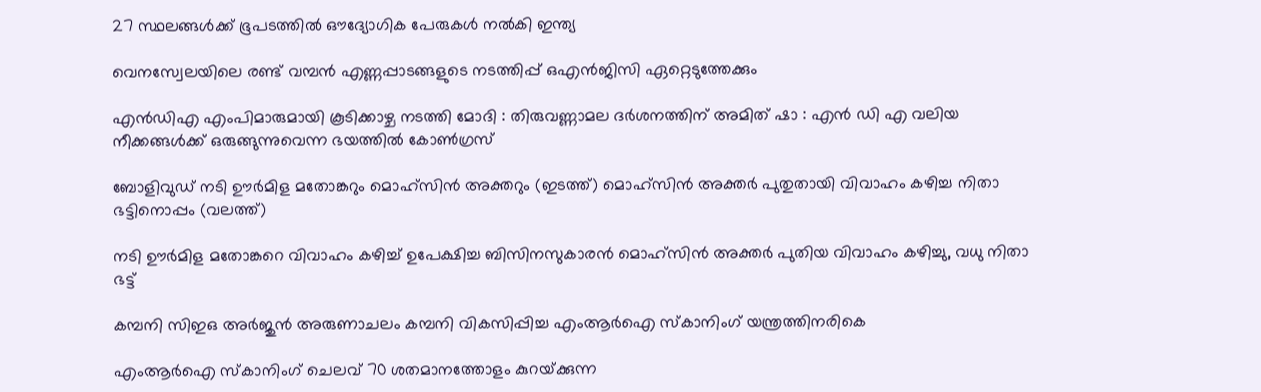27 സ്ഥലങ്ങൾക്ക് ഭൂപടത്തിൽ ഔദ്യോഗിക പേരുകൾ നൽകി ഇന്ത്യ

വെനസ്വേലയിലെ രണ്ട് വമ്പന്‍ എണ്ണപ്പാടങ്ങളുടെ നടത്തിപ്പ് ഒഎന്‍ജിസി ഏറ്റെടുത്തേക്കും

എൻഡിഎ എംപിമാരുമായി കൂടിക്കാഴ്ച നടത്തി മോദി : തിരുവണ്ണാമല ദർശനത്തിന് അമിത് ഷാ : എൻ ഡി എ വലിയ നീക്കങ്ങൾക്ക് ഒരുങ്ങുന്നുവെന്ന ഭയത്തിൽ കോൺഗ്രസ്

ബോളിവുഡ് നടി ഊര്‍മിള മതോങ്കറും മൊഹ്സിന്‍ അക്തറും (ഇടത്ത്) മൊഹ്സിന്‍ അക്തര്‍ പുതുതായി വിവാഹം കഴിച്ച നിതാ ഭട്ടിനൊപ്പം (വലത്ത്)

നടി ഊര്‍മിള മതോങ്കറെ വിവാഹം കഴിച്ച് ഉപേക്ഷിച്ച ബിസിനസുകാരന്‍ മൊഹ്സിന്‍ അക്തര്‍ പുതിയ വിവാഹം കഴിച്ചു, വധു നിതാ ഭട്ട്

കമ്പനി സിഇഒ അര്‍ജുന്‍ അരുണാചലം കമ്പനി വികസിപ്പിച്ച എംആര്‍ഐ സ്കാനിംഗ് യന്ത്രത്തിനരികെ

എംആര്‍ഐ സ്കാനിംഗ് ചെലവ് 70 ശതമാനത്തോളം കുറയ്‌ക്കുന്ന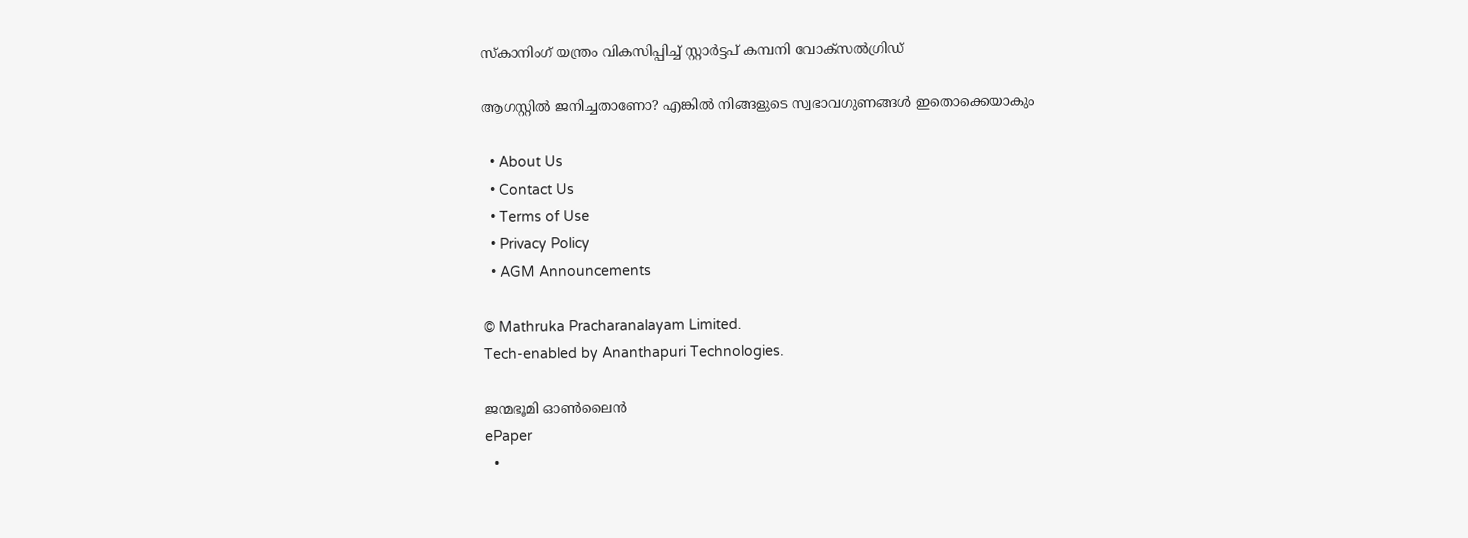സ്കാനിംഗ് യന്ത്രം വികസിപ്പിച്ച് സ്റ്റാര്‍ട്ടപ് കമ്പനി വോക്സല്‍ഗ്രിഡ്

ആഗസ്റ്റിൽ ജനിച്ചതാണോ? എങ്കിൽ നിങ്ങളുടെ സ്വഭാവഗുണങ്ങൾ ഇതൊക്കെയാകും

  • About Us
  • Contact Us
  • Terms of Use
  • Privacy Policy
  • AGM Announcements

© Mathruka Pracharanalayam Limited.
Tech-enabled by Ananthapuri Technologies.

ജന്മഭൂമി ഓണ്‍ലൈന്‍
ePaper
  •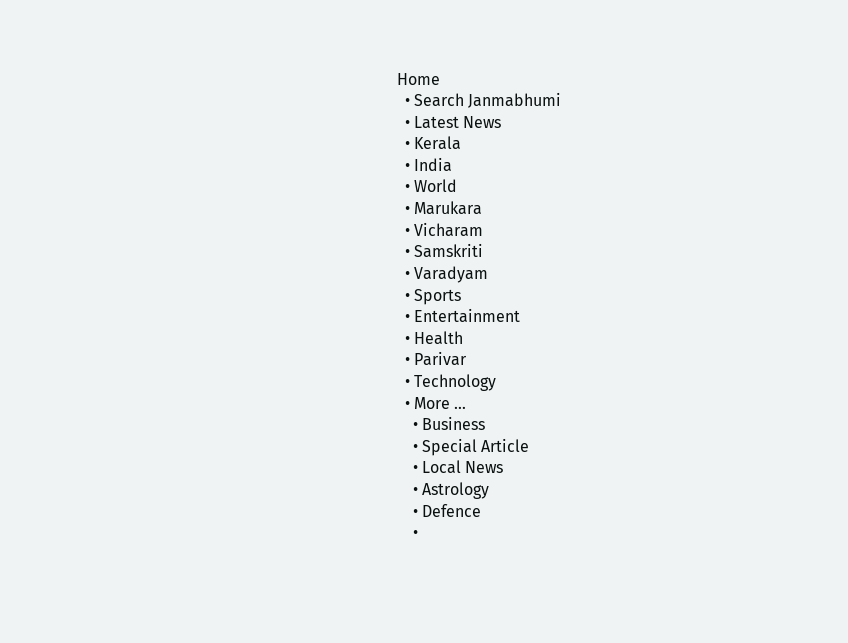Home
  • Search Janmabhumi
  • Latest News
  • Kerala
  • India
  • World
  • Marukara
  • Vicharam
  • Samskriti
  • Varadyam
  • Sports
  • Entertainment
  • Health
  • Parivar
  • Technology
  • More …
    • Business
    • Special Article
    • Local News
    • Astrology
    • Defence
    •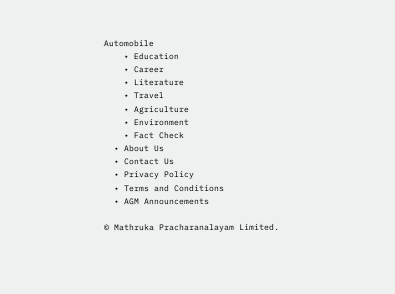Automobile
    • Education
    • Career
    • Literature
    • Travel
    • Agriculture
    • Environment
    • Fact Check
  • About Us
  • Contact Us
  • Privacy Policy
  • Terms and Conditions
  • AGM Announcements

© Mathruka Pracharanalayam Limited.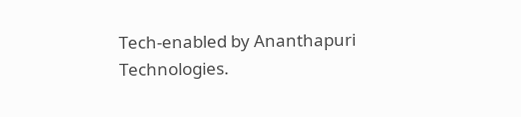Tech-enabled by Ananthapuri Technologies.